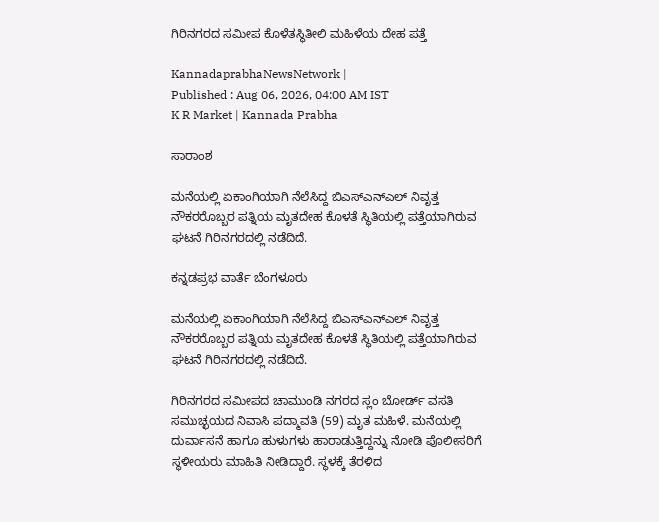ಗಿರಿನಗರದ ಸಮೀಪ ಕೊಳೆತಸ್ಥಿತೀಲಿ ಮಹಿಳೆಯ ದೇಹ ಪತ್ತೆ

KannadaprabhaNewsNetwork |
Published : Aug 06, 2026, 04:00 AM IST
K R Market | Kannada Prabha

ಸಾರಾಂಶ

ಮನೆಯಲ್ಲಿ ಏಕಾಂಗಿಯಾಗಿ ನೆಲೆಸಿದ್ದ ಬಿಎಸ್‌ಎನ್‌ಎಲ್‌ ನಿವೃತ್ತ ನೌಕರರೊಬ್ಬರ ಪತ್ನಿಯ ಮೃತದೇಹ ಕೊಳತೆ ಸ್ಥಿತಿಯಲ್ಲಿ ಪತ್ತೆಯಾಗಿರುವ ಘಟನೆ ಗಿರಿನಗರದಲ್ಲಿ ನಡೆದಿದೆ.

ಕನ್ನಡಪ್ರಭ ವಾರ್ತೆ ಬೆಂಗಳೂರು

ಮನೆಯಲ್ಲಿ ಏಕಾಂಗಿಯಾಗಿ ನೆಲೆಸಿದ್ದ ಬಿಎಸ್‌ಎನ್‌ಎಲ್‌ ನಿವೃತ್ತ ನೌಕರರೊಬ್ಬರ ಪತ್ನಿಯ ಮೃತದೇಹ ಕೊಳತೆ ಸ್ಥಿತಿಯಲ್ಲಿ ಪತ್ತೆಯಾಗಿರುವ ಘಟನೆ ಗಿರಿನಗರದಲ್ಲಿ ನಡೆದಿದೆ.

ಗಿರಿನಗರದ ಸಮೀಪದ ಚಾಮುಂಡಿ ನಗರದ ಸ್ಲಂ ಬೋರ್ಡ್‌ ವಸತಿ ಸಮುಚ್ಛಯದ ನಿವಾಸಿ ಪದ್ಮಾವತಿ (59) ಮೃತ ಮಹಿಳೆ. ಮನೆಯಲ್ಲಿ ದುರ್ವಾಸನೆ ಹಾಗೂ ಹುಳುಗಳು ಹಾರಾಡುತ್ತಿದ್ದನ್ನು ನೋಡಿ ಪೊಲೀಸರಿಗೆ ಸ್ಥಳೀಯರು ಮಾಹಿತಿ ನೀಡಿದ್ದಾರೆ. ಸ್ಥಳಕ್ಕೆ ತೆರಳಿದ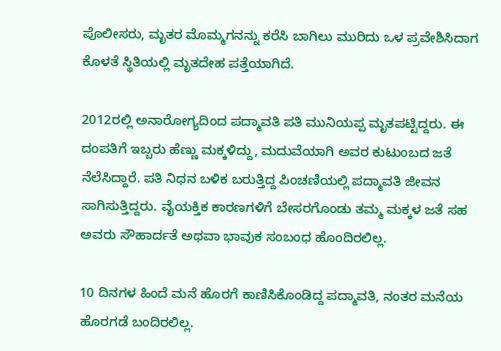ಪೊಲೀಸರು, ಮೃತರ ಮೊಮ್ಮಗನನ್ನು ಕರೆಸಿ ಬಾಗಿಲು ಮುರಿದು ಒಳ ಪ್ರವೇಶಿಸಿದಾಗ ಕೊಳತೆ ಸ್ಥಿತಿಯಲ್ಲಿ ಮೃತದೇಹ ಪತ್ತೆಯಾಗಿದೆ.

2012ರಲ್ಲಿ ಅನಾರೋಗ್ಯದಿಂದ ಪದ್ಮಾವತಿ ಪತಿ ಮುನಿಯಪ್ಪ ಮೃತಪಟ್ಟಿದ್ದರು. ಈ ದಂಪತಿಗೆ ಇಬ್ಬರು ಹೆಣ್ಣು ಮಕ್ಕಳಿದ್ದು, ಮದುವೆಯಾಗಿ ಅವರ ಕುಟುಂಬದ ಜತೆ ನೆಲೆಸಿದ್ದಾರೆ. ಪತಿ ನಿಧನ ಬಳಿಕ ಬರುತ್ತಿದ್ದ ಪಿಂಚಣಿಯಲ್ಲಿ ಪದ್ಮಾವತಿ ಜೀವನ ಸಾಗಿಸುತ್ತಿದ್ದರು. ವೈಯಕ್ತಿಕ ಕಾರಣಗಳಿಗೆ ಬೇಸರಗೊಂಡು ತಮ್ಮ ಮಕ್ಕಳ ಜತೆ ಸಹ ಅವರು ಸೌಹಾರ್ದತೆ ಅಥವಾ ಭಾವುಕ ಸಂಬಂಧ ಹೊಂದಿರಲಿಲ್ಲ.

10 ದಿನಗಳ ಹಿಂದೆ ಮನೆ ಹೊರಗೆ ಕಾಣಿಸಿಕೊಂಡಿದ್ದ ಪದ್ಮಾವತಿ, ನಂತರ ಮನೆಯ ಹೊರಗಡೆ ಬಂದಿರಲಿಲ್ಲ.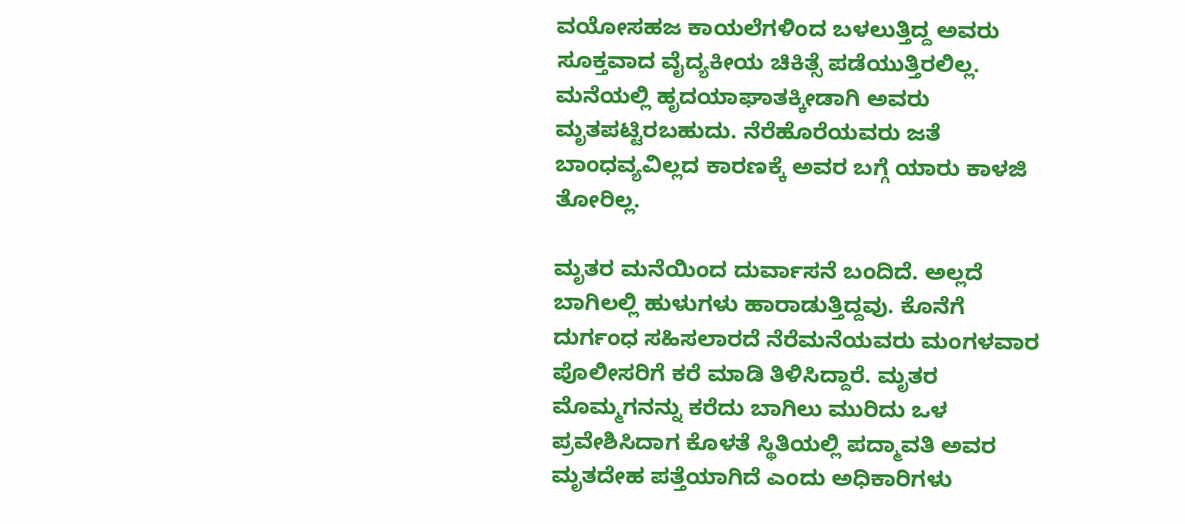ವಯೋಸಹಜ ಕಾಯಲೆಗಳಿಂದ ಬಳಲುತ್ತಿದ್ದ ಅವರು ಸೂಕ್ತವಾದ ವೈದ್ಯಕೀಯ ಚಿಕಿತ್ಸೆ ಪಡೆಯುತ್ತಿರಲಿಲ್ಲ. ಮನೆಯಲ್ಲಿ ಹೃದಯಾಘಾತಕ್ಕೀಡಾಗಿ ಅವರು ಮೃತಪಟ್ಟಿರಬಹುದು. ನೆರೆಹೊರೆಯವರು ಜತೆ ಬಾಂಧವ್ಯವಿಲ್ಲದ ಕಾರಣಕ್ಕೆ ಅವರ ಬಗ್ಗೆ ಯಾರು ಕಾಳಜಿ ತೋರಿಲ್ಲ.

ಮೃತರ ಮನೆಯಿಂದ ದುರ್ವಾಸನೆ ಬಂದಿದೆ. ಅಲ್ಲದೆ ಬಾಗಿಲಲ್ಲಿ ಹುಳುಗಳು ಹಾರಾಡುತ್ತಿದ್ದವು. ಕೊನೆಗೆ ದುರ್ಗಂಧ ಸಹಿಸಲಾರದೆ ನೆರೆಮನೆಯವರು ಮಂಗಳವಾರ ಪೊಲೀಸರಿಗೆ ಕರೆ ಮಾಡಿ ತಿಳಿಸಿದ್ದಾರೆ. ಮೃತರ ಮೊಮ್ಮಗನನ್ನು ಕರೆದು ಬಾಗಿಲು ಮುರಿದು ಒಳ ಪ್ರವೇಶಿಸಿದಾಗ ಕೊಳತೆ ಸ್ಥಿತಿಯಲ್ಲಿ ಪದ್ಮಾವತಿ ಅವರ ಮೃತದೇಹ ಪತ್ತೆಯಾಗಿದೆ ಎಂದು ಅಧಿಕಾರಿಗಳು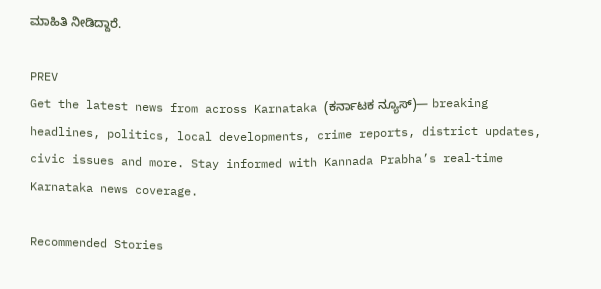ಮಾಹಿತಿ ನೀಡಿದ್ದಾರೆ.

PREV
Get the latest news from across Karnataka (ಕರ್ನಾಟಕ ನ್ಯೂಸ್)— breaking headlines, politics, local developments, crime reports, district updates, civic issues and more. Stay informed with Kannada Prabha’s real‑time Karnataka news coverage.

Recommended Stories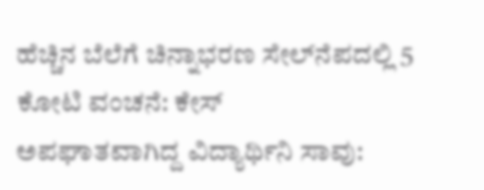ಹೆಚ್ಚಿನ ಬೆಲೆಗೆ ಚಿನ್ನಾಭರಣ ಸೇಲ್‌ನೆಪದಲ್ಲಿ 5 ಕೋಟಿ ವಂಚನೆ: ಕೇಸ್‌
ಅಪಘಾತವಾಗಿದ್ದ ವಿದ್ಯಾರ್ಥಿನಿ ಸಾವು: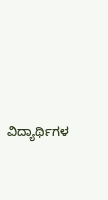ವಿದ್ಯಾರ್ಥಿಗಳ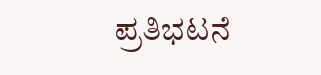ಪ್ರತಿಭಟನೆ